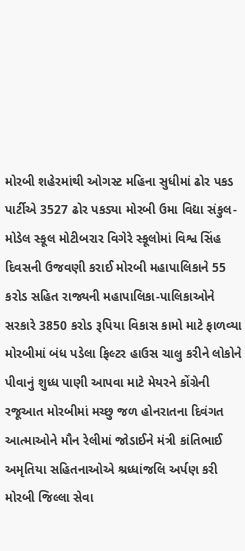મોરબી શહેરમાંથી ઓગસ્ટ મહિના સુધીમાં ઢોર પકડ પાર્ટીએ 3527 ઢોર પકડ્યા મોરબી ઉમા વિદ્યા સંકુલ-મોડેલ સ્કૂલ મોટીબરાર વિગેરે સ્કૂલોમાં વિશ્વ સિંહ દિવસની ઉજવણી કરાઈ મોરબી મહાપાલિકાને 55 કરોડ સહિત રાજ્યની મહાપાલિકા-પાલિકાઓને સરકારે 3850 કરોડ રૂપિયા વિકાસ કામો માટે ફાળવ્યા મોરબીમાં બંધ પડેલા ફિલ્ટર હાઉસ ચાલુ કરીને લોકોને પીવાનું શુધ્ધ પાણી આપવા માટે મેયરને કોંગ્રેની રજૂઆત મોરબીમાં મચ્છુ જળ હોનરાતના દિવંગત આત્માઓને મૌન રેલીમાં જોડાઈને મંત્રી કાંતિભાઈ અમૃતિયા સહિતનાઓએ શ્રધ્ધાંજલિ અર્પણ કરી મોરબી જિલ્લા સેવા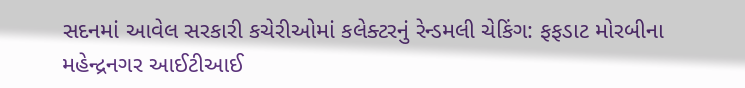સદનમાં આવેલ સરકારી કચેરીઓમાં કલેક્ટરનું રેન્ડમલી ચેકિંગ: ફફડાટ મોરબીના મહેન્દ્રનગર આઈટીઆઈ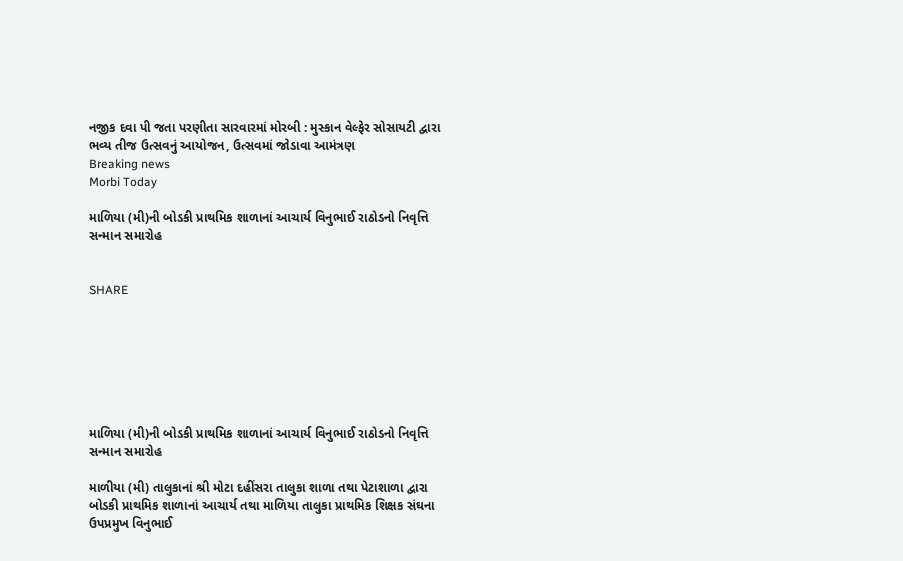નજીક દવા પી જતા પરણીતા સારવારમાં મોરબી : મુસ્કાન વેલ્ફેર સોસાયટી દ્વારા ભવ્ય તીજ ઉત્સવનું આયોજન, ઉત્સવમાં જોડાવા આમંત્રણ
Breaking news
Morbi Today

માળિયા (મી)ની બોડકી પ્રાથમિક શાળાનાં આચાર્ય વિનુભાઈ રાઠોડનો નિવૃત્તિ સન્માન સમારોહ


SHARE







માળિયા (મી)ની બોડકી પ્રાથમિક શાળાનાં આચાર્ય વિનુભાઈ રાઠોડનો નિવૃત્તિ સન્માન સમારોહ

માળીયા (મી) તાલુકાનાં શ્રી મોટા દહીંસરા તાલુકા શાળા તથા પેટાશાળા દ્વારા બોડકી પ્રાથમિક શાળાનાં આચાર્ય તથા માળિયા તાલુકા પ્રાથમિક શિક્ષક સંઘના ઉપપ્રમુખ વિનુભાઈ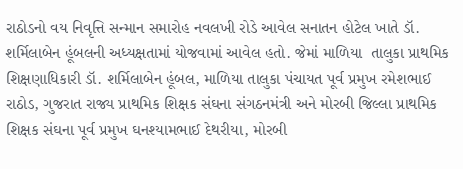રાઠોડનો વય નિવૃત્તિ સન્માન સમારોહ નવલખી રોડે આવેલ સનાતન હોટેલ ખાતે ડૉ. શર્મિલાબેન હૂંબલની અધ્યક્ષતામાં યોજવામાં આવેલ હતો. જેમાં માળિયા  તાલુકા પ્રાથમિક શિક્ષણાધિકારી ડૉ. શર્મિલાબેન હૂંબલ, માળિયા તાલુકા પંચાયત પૂર્વ પ્રમુખ રમેશભાઈ રાઠોડ, ગુજરાત રાજ્ય પ્રાથમિક શિક્ષક સંઘના સંગઠનમંત્રી અને મોરબી જિલ્લા પ્રાથમિક શિક્ષક સંઘના પૂર્વ પ્રમુખ ઘનશ્યામભાઈ દેથરીયા, મોરબી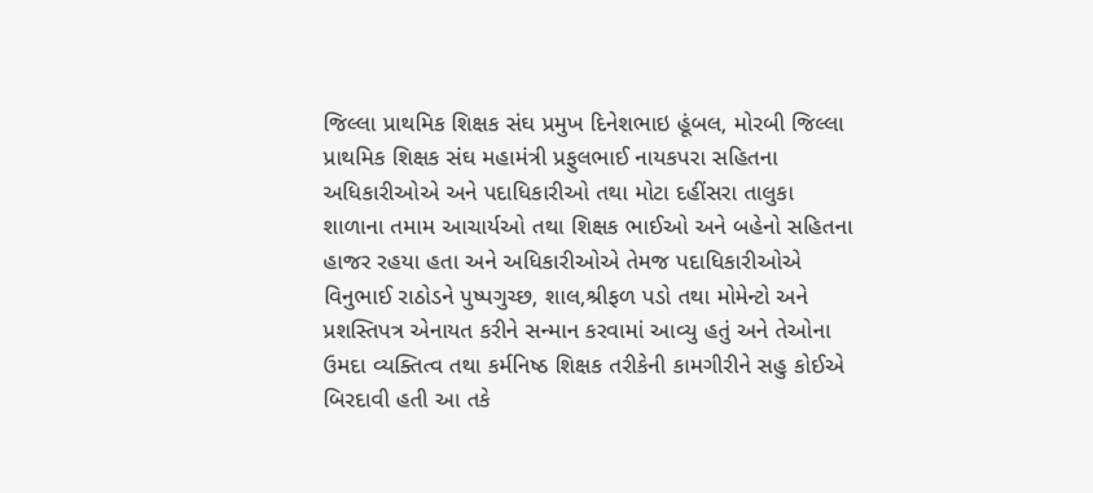જિલ્લા પ્રાથમિક શિક્ષક સંઘ પ્રમુખ દિનેશભાઇ હૂંબલ, મોરબી જિલ્લા પ્રાથમિક શિક્ષક સંઘ મહામંત્રી પ્રફુલભાઈ નાયકપરા સહિતના અધિકારીઓએ અને પદાધિકારીઓ તથા મોટા દહીંસરા તાલુકા શાળાના તમામ આચાર્યઓ તથા શિક્ષક ભાઈઓ અને બહેનો સહિતના હાજર રહયા હતા અને અધિકારીઓએ તેમજ પદાધિકારીઓએ વિનુભાઈ રાઠોડને પુષ્પગુચ્છ, શાલ,શ્રીફળ પડો તથા મોમેન્ટો અને પ્રશસ્તિપત્ર એનાયત કરીને સન્માન કરવામાં આવ્યુ હતું અને તેઓના ઉમદા વ્યક્તિત્વ તથા કર્મનિષ્ઠ શિક્ષક તરીકેની કામગીરીને સહુ કોઈએ બિરદાવી હતી આ તકે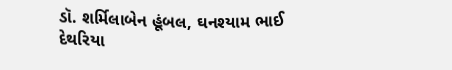ડૉ. શર્મિલાબેન હૂંબલ, ઘનશ્યામ ભાઈ દેથરિયા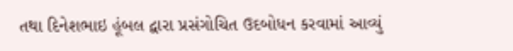તથા દિનેશભાઇ હૂંબલ દ્વારા પ્રસંગોચિત ઉદબોધન કરવામાં આવ્યું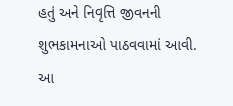હતું અને નિવૃત્તિ જીવનની શુભકામનાઓ પાઠવવામાં આવી. આ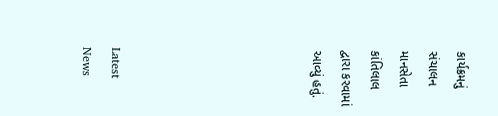કાર્યક્રમનું સંચાલન માનસેતા કાંતિલાલ દ્વારા કરવામાં આવ્યું હતું.






Latest News